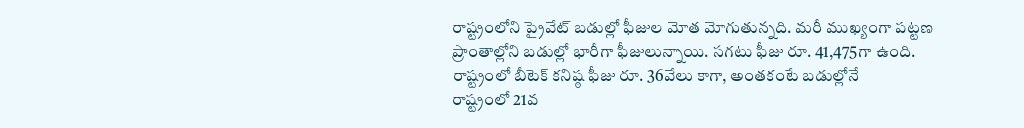రాష్ట్రంలోని ప్రైవేట్ బడుల్లో ఫీజుల మోత మోగుతున్నది. మరీ ముఖ్యంగా పట్టణ ప్రాంతాల్లోని బడుల్లో భారీగా ఫీజులున్నాయి. సగటు ఫీజు రూ. 41,475గా ఉంది. రాష్ట్రంలో బీటెక్ కనిష్ఠ ఫీజు రూ. 36వేలు కాగా, అంతకంటే బడుల్లోనే
రాష్ట్రంలో 21వ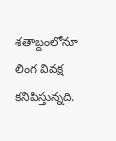శతాబ్దంలోనూ లింగ వివక్ష కనిపిస్తున్నది.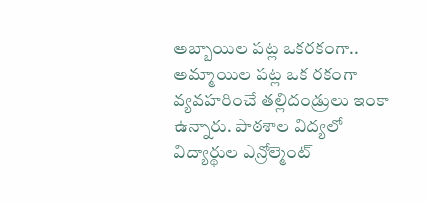అబ్బాయిల పట్ల ఒకరకంగా.. అమ్మాయిల పట్ల ఒక రకంగా వ్యవహరించే తల్లిదండ్రులు ఇంకా ఉన్నారు. పాఠశాల విద్యలో విద్యార్థుల ఎన్రోల్మెంట్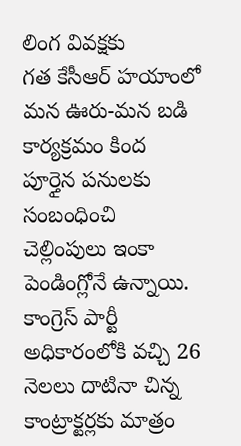లింగ వివక్షకు
గత కేసీఆర్ హయాంలో మన ఊరు-మన బడి కార్యక్రమం కింద పూర్తైన పనులకు సంబంధించి చెల్లింపులు ఇంకా పెండింగ్లోనే ఉన్నాయి. కాంగ్రెస్ పార్టీ అధికారంలోకి వచ్చి 26 నెలలు దాటినా చిన్న కాంట్రాక్టర్లకు మాత్రం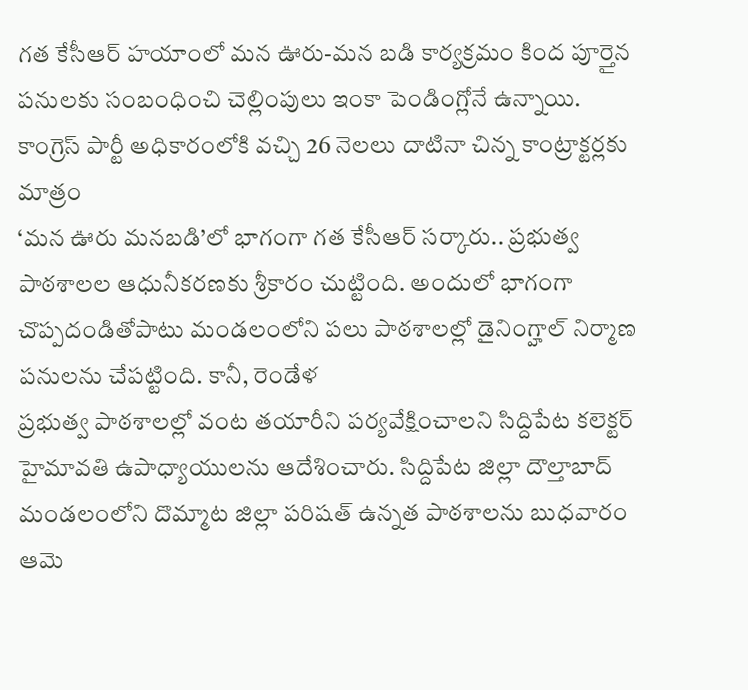గత కేసీఆర్ హయాంలో మన ఊరు-మన బడి కార్యక్రమం కింద పూర్తైన పనులకు సంబంధించి చెల్లింపులు ఇంకా పెండింగ్లోనే ఉన్నాయి. కాంగ్రెస్ పార్టీ అధికారంలోకి వచ్చి 26 నెలలు దాటినా చిన్న కాంట్రాక్టర్లకు మాత్రం
‘మన ఊరు మనబడి’లో భాగంగా గత కేసీఆర్ సర్కారు.. ప్రభుత్వ పాఠశాలల ఆధునీకరణకు శ్రీకారం చుట్టింది. అందులో భాగంగా చొప్పదండితోపాటు మండలంలోని పలు పాఠశాలల్లో డైనింగ్హాల్ నిర్మాణ పనులను చేపట్టింది. కానీ, రెండేళ
ప్రభుత్వ పాఠశాలల్లో వంట తయారీని పర్యవేక్షించాలని సిద్దిపేట కలెక్టర్ హైమావతి ఉపాధ్యాయులను ఆదేశించారు. సిద్దిపేట జిల్లా దౌల్తాబాద్ మండలంలోని దొమ్మాట జిల్లా పరిషత్ ఉన్నత పాఠశాలను బుధవారం ఆమె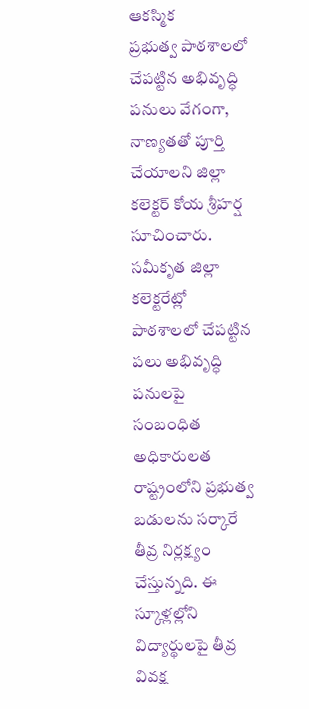ఆకస్మిక
ప్రభుత్వ పాఠశాలలో చేపట్టిన అభివృద్ధి పనులు వేగంగా, నాణ్యతతో పూర్తి చేయాలని జిల్లా కలెక్టర్ కోయ శ్రీహర్ష సూచించారు. సమీకృత జిల్లా కలెక్టరేట్లో పాఠశాలలో చేపట్టిన పలు అభివృద్ధి పనులపై సంబంధిత అధికారులత
రాష్ట్రంలోని ప్రభుత్వ బడులను సర్కారే తీవ్ర నిర్లక్ష్యం చేస్తున్నది. ఈ స్కూళ్లల్లోని విద్యార్థులపై తీవ్ర వివక్ష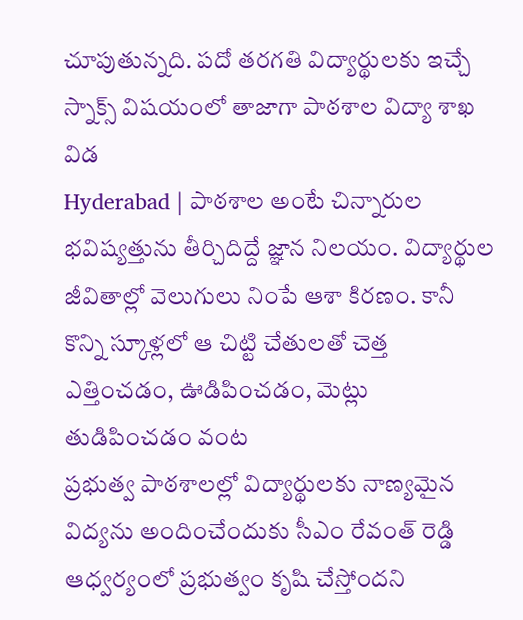చూపుతున్నది. పదో తరగతి విద్యార్థులకు ఇచ్చే స్నాక్స్ విషయంలో తాజాగా పాఠశాల విద్యా శాఖ విడ
Hyderabad | పాఠశాల అంటే చిన్నారుల భవిష్యత్తును తీర్చిదిద్దే జ్ఞాన నిలయం. విద్యార్థుల జీవితాల్లో వెలుగులు నింపే ఆశా కిరణం. కానీ కొన్ని స్కూళ్లలో ఆ చిట్టి చేతులతో చెత్త ఎత్తించడం, ఊడిపించడం, మెట్లు తుడిపించడం వంట
ప్రభుత్వ పాఠశాలల్లో విద్యార్థులకు నాణ్యమైన విద్యను అందించేందుకు సీఎం రేవంత్ రెడ్డి ఆధ్వర్యంలో ప్రభుత్వం కృషి చేస్తోందని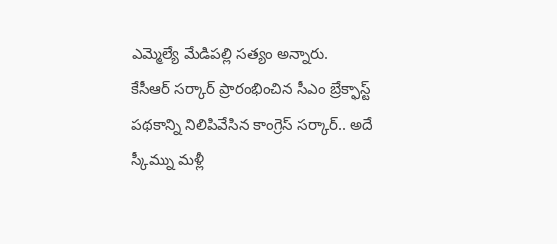ఎమ్మెల్యే మేడిపల్లి సత్యం అన్నారు.
కేసీఆర్ సర్కార్ ప్రారంభించిన సీఎం బ్రేక్ఫాస్ట్ పథకాన్ని నిలిపివేసిన కాంగ్రెస్ సర్కార్.. అదే స్కీమ్ను మళ్లీ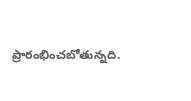ప్రారంభించబోతున్నది.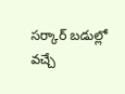సర్కార్ బడుల్లో వచ్చే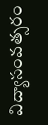విద్యాసంవత్సరం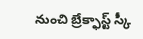నుంచి బ్రేక్ఫాస్ట్ స్కీ